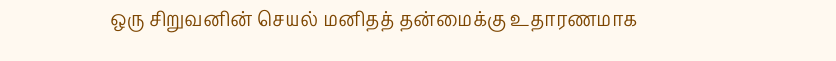ஒரு சிறுவனின் செயல் மனிதத் தன்மைக்கு உதாரணமாக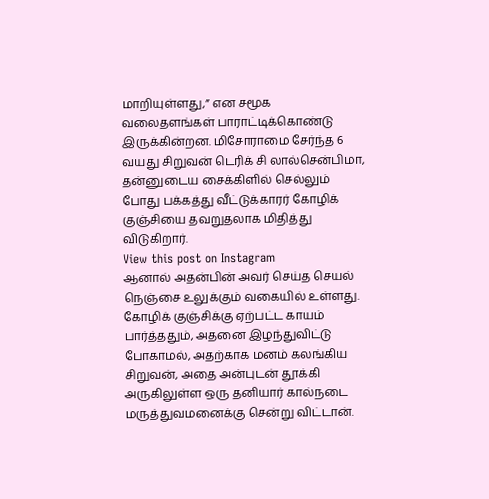மாறியுள்ளது,” என சமூக வலைதளங்கள் பாராட்டிக்கொண்டு இருக்கின்றன. மிசோராமை சேர்ந்த 6 வயது சிறுவன் டெரிக் சி லால்சென்பிமா, தன்னுடைய சைக்கிளில் செல்லும் போது பக்கத்து வீட்டுக்காரர் கோழிக் குஞ்சியை தவறுதலாக மிதித்து விடுகிறார்.
View this post on Instagram
ஆனால் அதன்பின் அவர் செய்த செயல் நெஞ்சை உலுக்கும் வகையில் உள்ளது. கோழிக் குஞ்சிக்கு ஏற்பட்ட காயம் பார்த்ததும், அதனை இழந்துவிட்டு போகாமல், அதற்காக மனம் கலங்கிய சிறுவன், அதை அன்புடன் தூக்கி அருகிலுள்ள ஒரு தனியார் கால்நடை மருத்துவமனைக்கு சென்று விட்டான்.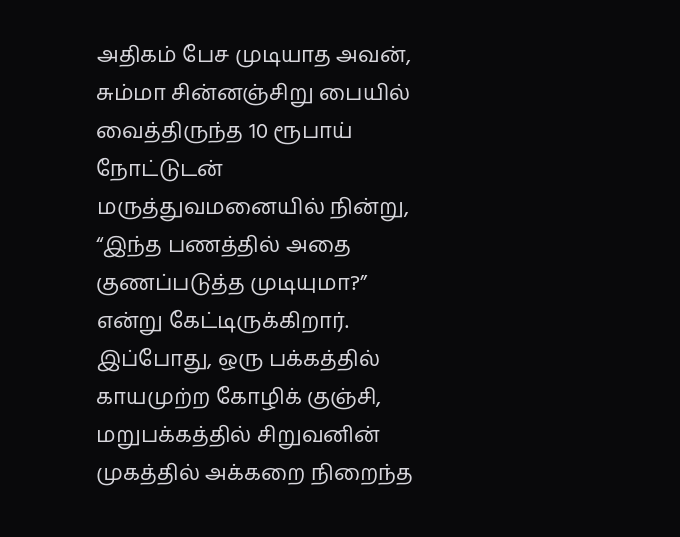அதிகம் பேச முடியாத அவன், சும்மா சின்னஞ்சிறு பையில் வைத்திருந்த 10 ரூபாய் நோட்டுடன் மருத்துவமனையில் நின்று, “இந்த பணத்தில் அதை குணப்படுத்த முடியுமா?” என்று கேட்டிருக்கிறார்.
இப்போது, ஒரு பக்கத்தில் காயமுற்ற கோழிக் குஞ்சி, மறுபக்கத்தில் சிறுவனின் முகத்தில் அக்கறை நிறைந்த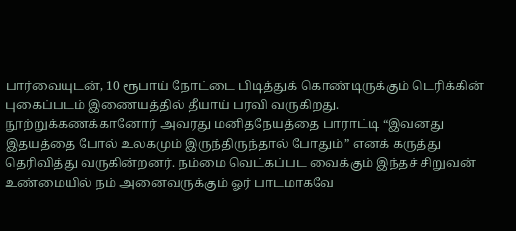பார்வையுடன், 10 ரூபாய் நோட்டை பிடித்துக் கொண்டிருக்கும் டெரிக்கின் புகைப்படம் இணையத்தில் தீயாய் பரவி வருகிறது.
நூற்றுக்கணக்கானோர் அவரது மனிதநேயத்தை பாராட்டி “இவனது இதயத்தை போல் உலகமும் இருந்திருந்தால் போதும்” எனக் கருத்து தெரிவித்து வருகின்றனர். நம்மை வெட்கப்பட வைக்கும் இந்தச் சிறுவன் உண்மையில் நம் அனைவருக்கும் ஓர் பாடமாகவே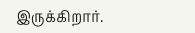இருக்கிறார்.